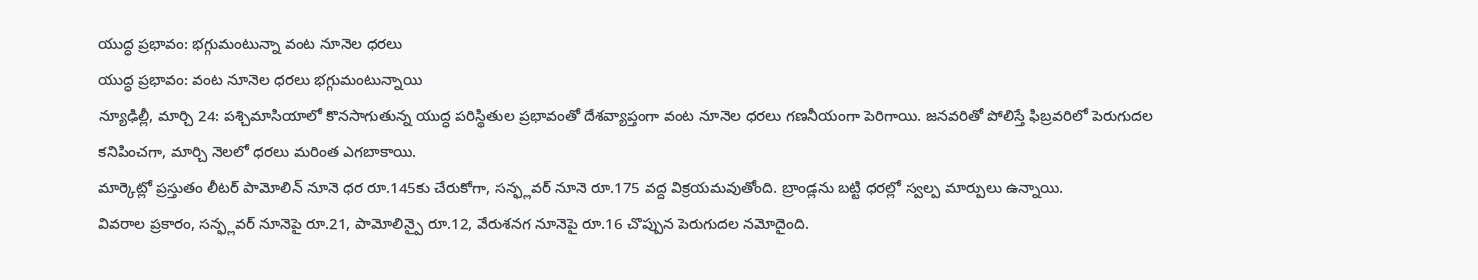యుద్ధ ప్రభావం: భగ్గుమంటున్నా వంట నూనెల ధరలు
యుద్ధ ప్రభావం: వంట నూనెల ధరలు భగ్గుమంటున్నాయి
న్యూఢిల్లీ, మార్చి 24: పశ్చిమాసియాలో కొనసాగుతున్న యుద్ధ పరిస్థితుల ప్రభావంతో దేశవ్యాప్తంగా వంట నూనెల ధరలు గణనీయంగా పెరిగాయి. జనవరితో పోలిస్తే ఫిబ్రవరిలో పెరుగుదల కనిపించగా, మార్చి నెలలో ధరలు మరింత ఎగబాకాయి.
మార్కెట్లో ప్రస్తుతం లీటర్ పామోలిన్ నూనె ధర రూ.145కు చేరుకోగా, సన్ఫ్లవర్ నూనె రూ.175 వద్ద విక్రయమవుతోంది. బ్రాండ్లను బట్టి ధరల్లో స్వల్ప మార్పులు ఉన్నాయి.
వివరాల ప్రకారం, సన్ఫ్లవర్ నూనెపై రూ.21, పామోలిన్పై రూ.12, వేరుశనగ నూనెపై రూ.16 చొప్పున పెరుగుదల నమోదైంది.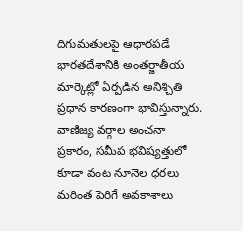దిగుమతులపై ఆధారపడే భారతదేశానికి అంతర్జాతీయ మార్కెట్లో ఏర్పడిన అనిశ్చితి ప్రధాన కారణంగా భావిస్తున్నారు.
వాణిజ్య వర్గాల అంచనా ప్రకారం, సమీప భవిష్యత్తులో కూడా వంట నూనెల ధరలు మరింత పెరిగే అవకాశాలు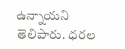ఉన్నాయని తెలిపారు. ధరల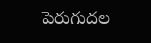పెరుగుదల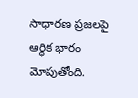సాధారణ ప్రజలపై ఆర్థిక భారం మోపుతోంది.